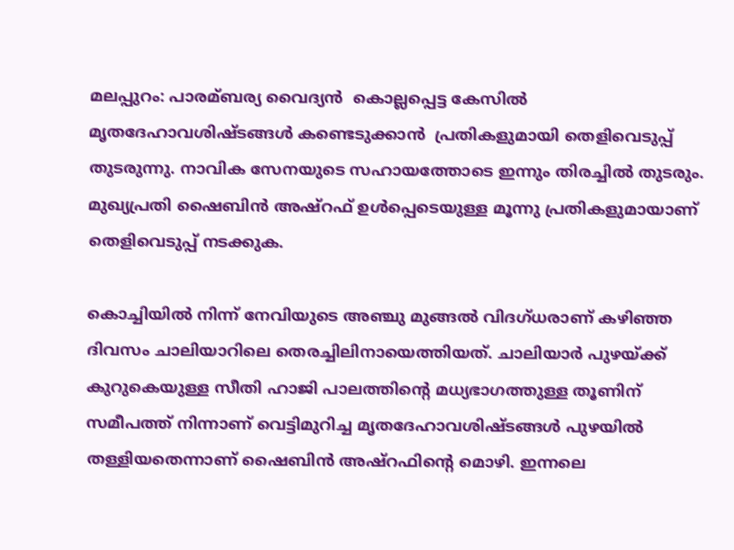മലപ്പുറം: പാരമ്ബര്യ വൈദ്യന്‍  കൊല്ലപ്പെട്ട കേസില്‍ മൃതദേഹാവശിഷ്ടങ്ങള്‍ കണ്ടെടുക്കാന്‍  പ്രതികളുമായി തെളിവെടുപ്പ് തുടരുന്നു. നാവിക സേനയുടെ സഹായത്തോടെ ഇന്നും തിരച്ചില്‍ തുടരും. മുഖ്യപ്രതി ഷൈബിന്‍ അഷ്റഫ് ഉള്‍പ്പെടെയുള്ള മൂന്നു പ്രതികളുമായാണ് തെളിവെടുപ്പ് നടക്കുക.

കൊച്ചിയില്‍ നിന്ന് നേവിയുടെ അഞ്ചു മുങ്ങല്‍ വിദഗ്ധരാണ് കഴിഞ്ഞ ദിവസം ചാലിയാറിലെ തെരച്ചിലിനായെത്തിയത്. ചാലിയാര്‍ പുഴയ്ക്ക് കുറുകെയുള്ള സീതി ഹാജി പാലത്തിന്‍റെ മധ്യഭാഗത്തുള്ള തൂണിന് സമീപത്ത് നിന്നാണ് വെട്ടിമുറിച്ച മൃതദേഹാവശിഷ്ടങ്ങള്‍ പുഴയില്‍ തള്ളിയതെന്നാണ് ഷൈബിന്‍ അഷ്‌റഫിന്റെ മൊഴി. ഇന്നലെ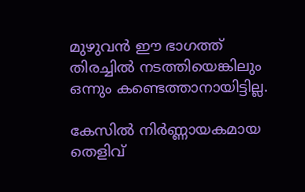മുഴുവന്‍ ഈ ഭാഗത്ത് തിരച്ചില്‍ നടത്തിയെങ്കിലും ഒന്നും കണ്ടെത്താനായിട്ടില്ല.

കേസില്‍ നിര്‍ണ്ണായകമായ തെളിവ്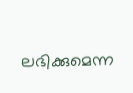ലഭിക്കുമെന്ന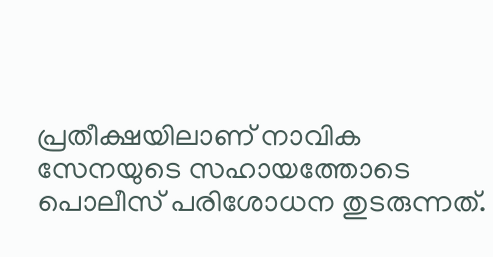പ്രതീക്ഷയിലാണ് നാവിക സേനയുടെ സഹായത്തോടെ പൊലീസ് പരിശോധന തുടരുന്നത്.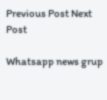Previous Post Next Post

Whatsapp news grup